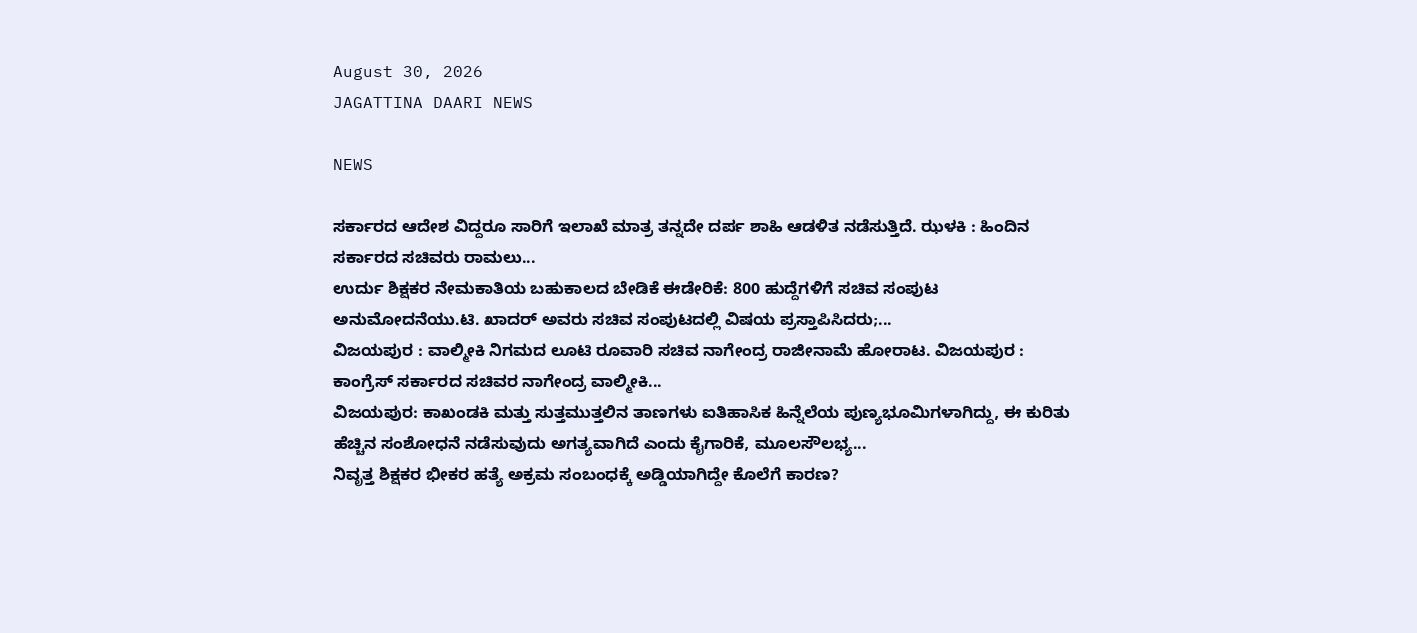August 30, 2026
JAGATTINA DAARI NEWS

NEWS

ಸರ್ಕಾರದ ಆದೇಶ ವಿದ್ದರೂ ಸಾರಿಗೆ ಇಲಾಖೆ ಮಾತ್ರ ತನ್ನದೇ ದರ್ಪ ಶಾಹಿ ಆಡಳಿತ ನಡೆಸುತ್ತಿದೆ. ಝಳಕಿ : ಹಿಂದಿನ ಸರ್ಕಾರದ ಸಚಿವರು ರಾಮಲು...
ಉರ್ದು ಶಿಕ್ಷಕರ ನೇಮಕಾತಿಯ ಬಹುಕಾಲದ ಬೇಡಿಕೆ ಈಡೇರಿಕೆ: 800 ಹುದ್ದೆಗಳಿಗೆ ಸಚಿವ ಸಂಪುಟ ಅನುಮೋದನೆಯು.ಟಿ. ಖಾದರ್ ಅವರು ಸಚಿವ ಸಂಪುಟದಲ್ಲಿ ವಿಷಯ ಪ್ರಸ್ತಾಪಿಸಿದರು;...
ವಿಜಯಪುರ : ವಾಲ್ಮೀಕಿ ನಿಗಮದ ಲೂಟಿ ರೂವಾರಿ ಸಚಿವ ನಾಗೇಂದ್ರ ರಾಜೀನಾಮೆ ಹೋರಾಟ. ವಿಜಯಪುರ : ಕಾಂಗ್ರೆಸ್ ಸರ್ಕಾರದ ಸಚಿವರ ನಾಗೇಂದ್ರ ವಾಲ್ಮೀಕಿ...
ವಿಜಯಪುರ: ಕಾಖಂಡಕಿ ಮತ್ತು ಸುತ್ತಮುತ್ತಲಿನ ತಾಣಗಳು ಐತಿಹಾಸಿಕ ಹಿನ್ನೆಲೆಯ ಪುಣ್ಯಭೂಮಿಗಳಾಗಿದ್ದು, ಈ ಕುರಿತು ಹೆಚ್ಚಿನ ಸಂಶೋಧನೆ ನಡೆಸುವುದು ಅಗತ್ಯವಾಗಿದೆ ಎಂದು ಕೈಗಾರಿಕೆ, ಮೂಲಸೌಲಭ್ಯ...
ನಿವೃತ್ತ ಶಿಕ್ಷಕರ ಭೀಕರ ಹತ್ಯೆ ಅಕ್ರಮ ಸಂಬಂಧಕ್ಕೆ ಅಡ್ಡಿಯಾಗಿದ್ದೇ ಕೊಲೆಗೆ ಕಾರಣ?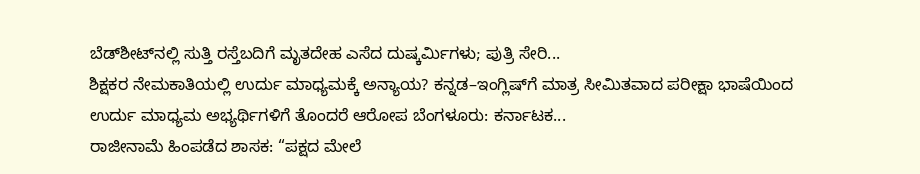ಬೆಡ್‌ಶೀಟ್‌ನಲ್ಲಿ ಸುತ್ತಿ ರಸ್ತೆಬದಿಗೆ ಮೃತದೇಹ ಎಸೆದ ದುಷ್ಕರ್ಮಿಗಳು; ಪುತ್ರಿ ಸೇರಿ...
ಶಿಕ್ಷಕರ ನೇಮಕಾತಿಯಲ್ಲಿ ಉರ್ದು ಮಾಧ್ಯಮಕ್ಕೆ ಅನ್ಯಾಯ? ಕನ್ನಡ–ಇಂಗ್ಲಿಷ್‌ಗೆ ಮಾತ್ರ ಸೀಮಿತವಾದ ಪರೀಕ್ಷಾ ಭಾಷೆಯಿಂದ ಉರ್ದು ಮಾಧ್ಯಮ ಅಭ್ಯರ್ಥಿಗಳಿಗೆ ತೊಂದರೆ ಆರೋಪ ಬೆಂಗಳೂರು: ಕರ್ನಾಟಕ...
ರಾಜೀನಾಮೆ ಹಿಂಪಡೆದ ಶಾಸಕ: “ಪಕ್ಷದ ಮೇಲೆ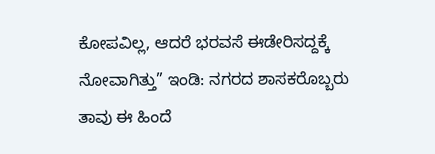ಕೋಪವಿಲ್ಲ, ಆದರೆ ಭರವಸೆ ಈಡೇರಿಸದ್ದಕ್ಕೆ ನೋವಾಗಿತ್ತು” ಇಂಡಿ: ನಗರದ ಶಾಸಕರೊಬ್ಬರು ತಾವು ಈ ಹಿಂದೆ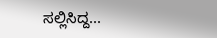ಸಲ್ಲಿಸಿದ್ದ...